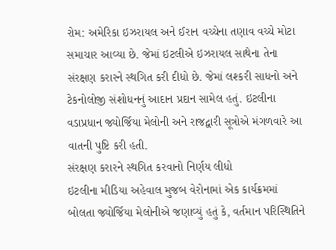રોમ: અમેરિકા ઇઝરાયલ અને ઈરાન વચ્ચેના તણાવ વચ્ચે મોટા સમાચાર આવ્યા છે. જેમાં ઇટલીએ ઇઝરાયલ સાથેના તેના સંરક્ષણ કરારને સ્થગિત કરી દીધો છે. જેમાં લશ્કરી સાધનો અને ટેકનોલોજી સંશોધનનું આદાન પ્રદાન સામેલ હતું. ઇટલીના વડાપ્રધાન જ્યોર્જિયા મેલોની અને રાજદ્વારી સૂત્રોએ મંગળવારે આ વાતની પુષ્ટિ કરી હતી.
સંરક્ષણ કરારને સ્થગિત કરવાનો નિર્ણય લીધો
ઇટલીના મીડિયા અહેવાલ મુજબ વેરોનામાં એક કાર્યક્રમમાં બોલતા જ્યોર્જિયા મેલોનીએ જણાવ્યું હતું કે, વર્તમાન પરિસ્થિતિને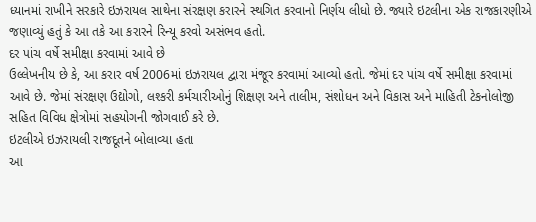ધ્યાનમાં રાખીને સરકારે ઇઝરાયલ સાથેના સંરક્ષણ કરારને સ્થગિત કરવાનો નિર્ણય લીધો છે. જ્યારે ઇટલીના એક રાજકારણીએ જણાવ્યું હતું કે આ તકે આ કરારને રિન્યૂ કરવો અસંભવ હતો.
દર પાંચ વર્ષે સમીક્ષા કરવામાં આવે છે
ઉલ્લેખનીય છે કે, આ કરાર વર્ષ 2006માં ઇઝરાયલ દ્વારા મંજૂર કરવામાં આવ્યો હતો. જેમાં દર પાંચ વર્ષે સમીક્ષા કરવામાં આવે છે. જેમાં સંરક્ષણ ઉદ્યોગો, લશ્કરી કર્મચારીઓનું શિક્ષણ અને તાલીમ, સંશોધન અને વિકાસ અને માહિતી ટેકનોલોજી સહિત વિવિધ ક્ષેત્રોમાં સહયોગની જોગવાઈ કરે છે.
ઇટલીએ ઇઝરાયલી રાજદૂતને બોલાવ્યા હતા
આ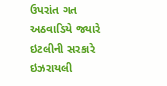ઉપરાંત ગત અઠવાડિયે જ્યારે ઇટલીની સરકારે ઇઝરાયલી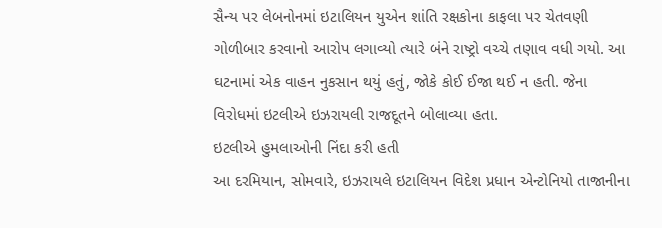સૈન્ય પર લેબનોનમાં ઇટાલિયન યુએન શાંતિ રક્ષકોના કાફલા પર ચેતવણી ગોળીબાર કરવાનો આરોપ લગાવ્યો ત્યારે બંને રાષ્ટ્રો વચ્ચે તણાવ વધી ગયો. આ ઘટનામાં એક વાહન નુકસાન થયું હતું, જોકે કોઈ ઈજા થઈ ન હતી. જેના વિરોધમાં ઇટલીએ ઇઝરાયલી રાજદૂતને બોલાવ્યા હતા.
ઇટલીએ હુમલાઓની નિંદા કરી હતી
આ દરમિયાન, સોમવારે, ઇઝરાયલે ઇટાલિયન વિદેશ પ્રધાન એન્ટોનિયો તાજાનીના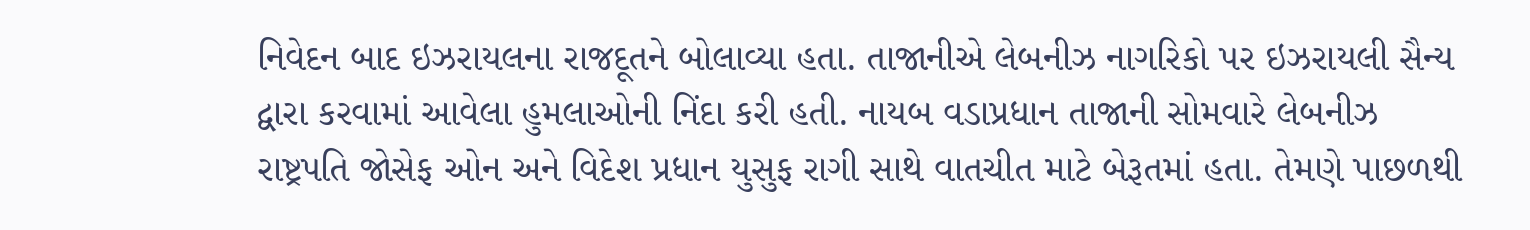નિવેદન બાદ ઇઝરાયલના રાજદૂતને બોલાવ્યા હતા. તાજાનીએ લેબનીઝ નાગરિકો પર ઇઝરાયલી સૈન્ય દ્વારા કરવામાં આવેલા હુમલાઓની નિંદા કરી હતી. નાયબ વડાપ્રધાન તાજાની સોમવારે લેબનીઝ રાષ્ટ્રપતિ જોસેફ ઓન અને વિદેશ પ્રધાન યુસુફ રાગી સાથે વાતચીત માટે બેરૂતમાં હતા. તેમણે પાછળથી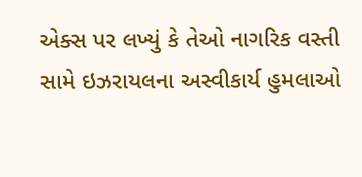એક્સ પર લખ્યું કે તેઓ નાગરિક વસ્તી સામે ઇઝરાયલના અસ્વીકાર્ય હુમલાઓ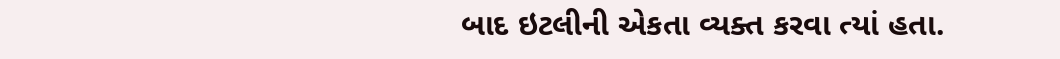બાદ ઇટલીની એકતા વ્યક્ત કરવા ત્યાં હતા.